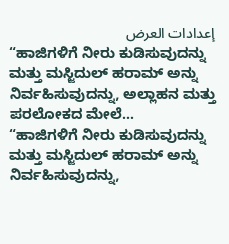إعدادات العرض
“ಹಾಜಿಗಳಿಗೆ ನೀರು ಕುಡಿಸುವುದನ್ನು ಮತ್ತು ಮಸ್ಜಿದುಲ್ ಹರಾಮ್ ಅನ್ನು ನಿರ್ವಹಿಸುವುದನ್ನು, ಅಲ್ಲಾಹನ ಮತ್ತು ಪರಲೋಕದ ಮೇಲೆ…
“ಹಾಜಿಗಳಿಗೆ ನೀರು ಕುಡಿಸುವುದನ್ನು ಮತ್ತು ಮಸ್ಜಿದುಲ್ ಹರಾಮ್ ಅನ್ನು ನಿರ್ವಹಿಸುವುದನ್ನು,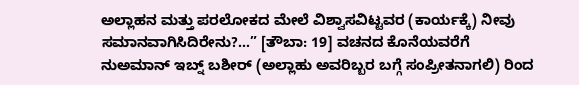ಅಲ್ಲಾಹನ ಮತ್ತು ಪರಲೋಕದ ಮೇಲೆ ವಿಶ್ವಾಸವಿಟ್ಟವರ (ಕಾರ್ಯಕ್ಕೆ) ನೀವು ಸಮಾನವಾಗಿಸಿದಿರೇನು?…” [ತೌಬಾ: 19] ವಚನದ ಕೊನೆಯವರೆಗೆ
ನುಅಮಾನ್ ಇಬ್ನ್ ಬಶೀರ್ (ಅಲ್ಲಾಹು ಅವರಿಬ್ಬರ ಬಗ್ಗೆ ಸಂಪ್ರೀತನಾಗಲಿ) ರಿಂದ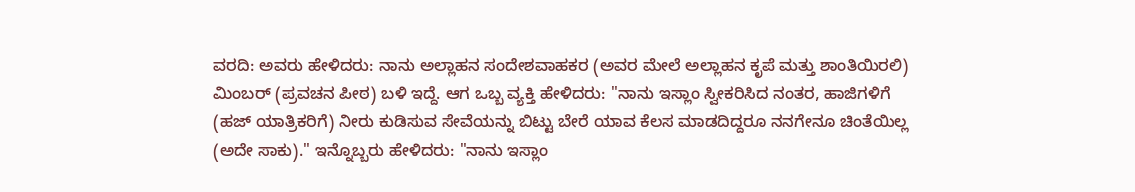ವರದಿ: ಅವರು ಹೇಳಿದರು: ನಾನು ಅಲ್ಲಾಹನ ಸಂದೇಶವಾಹಕರ (ಅವರ ಮೇಲೆ ಅಲ್ಲಾಹನ ಕೃಪೆ ಮತ್ತು ಶಾಂತಿಯಿರಲಿ) ಮಿಂಬರ್ (ಪ್ರವಚನ ಪೀಠ) ಬಳಿ ಇದ್ದೆ. ಆಗ ಒಬ್ಬ ವ್ಯಕ್ತಿ ಹೇಳಿದರು: "ನಾನು ಇಸ್ಲಾಂ ಸ್ವೀಕರಿಸಿದ ನಂತರ, ಹಾಜಿಗಳಿಗೆ (ಹಜ್ ಯಾತ್ರಿಕರಿಗೆ) ನೀರು ಕುಡಿಸುವ ಸೇವೆಯನ್ನು ಬಿಟ್ಟು ಬೇರೆ ಯಾವ ಕೆಲಸ ಮಾಡದಿದ್ದರೂ ನನಗೇನೂ ಚಿಂತೆಯಿಲ್ಲ (ಅದೇ ಸಾಕು)." ಇನ್ನೊಬ್ಬರು ಹೇಳಿದರು: "ನಾನು ಇಸ್ಲಾಂ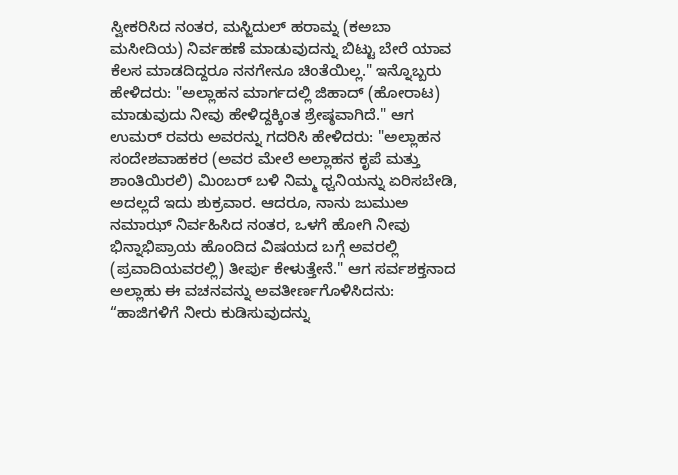ಸ್ವೀಕರಿಸಿದ ನಂತರ, ಮಸ್ಜಿದುಲ್ ಹರಾಮ್ನ (ಕಅಬಾ ಮಸೀದಿಯ) ನಿರ್ವಹಣೆ ಮಾಡುವುದನ್ನು ಬಿಟ್ಟು ಬೇರೆ ಯಾವ ಕೆಲಸ ಮಾಡದಿದ್ದರೂ ನನಗೇನೂ ಚಿಂತೆಯಿಲ್ಲ." ಇನ್ನೊಬ್ಬರು ಹೇಳಿದರು: "ಅಲ್ಲಾಹನ ಮಾರ್ಗದಲ್ಲಿ ಜಿಹಾದ್ (ಹೋರಾಟ) ಮಾಡುವುದು ನೀವು ಹೇಳಿದ್ದಕ್ಕಿಂತ ಶ್ರೇಷ್ಠವಾಗಿದೆ." ಆಗ ಉಮರ್ ರವರು ಅವರನ್ನು ಗದರಿಸಿ ಹೇಳಿದರು: "ಅಲ್ಲಾಹನ ಸಂದೇಶವಾಹಕರ (ಅವರ ಮೇಲೆ ಅಲ್ಲಾಹನ ಕೃಪೆ ಮತ್ತು ಶಾಂತಿಯಿರಲಿ) ಮಿಂಬರ್ ಬಳಿ ನಿಮ್ಮ ಧ್ವನಿಯನ್ನು ಏರಿಸಬೇಡಿ, ಅದಲ್ಲದೆ ಇದು ಶುಕ್ರವಾರ. ಆದರೂ, ನಾನು ಜುಮುಅ ನಮಾಝ್ ನಿರ್ವಹಿಸಿದ ನಂತರ, ಒಳಗೆ ಹೋಗಿ ನೀವು ಭಿನ್ನಾಭಿಪ್ರಾಯ ಹೊಂದಿದ ವಿಷಯದ ಬಗ್ಗೆ ಅವರಲ್ಲಿ (ಪ್ರವಾದಿಯವರಲ್ಲಿ) ತೀರ್ಪು ಕೇಳುತ್ತೇನೆ." ಆಗ ಸರ್ವಶಕ್ತನಾದ ಅಲ್ಲಾಹು ಈ ವಚನವನ್ನು ಅವತೀರ್ಣಗೊಳಿಸಿದನು: “ಹಾಜಿಗಳಿಗೆ ನೀರು ಕುಡಿಸುವುದನ್ನು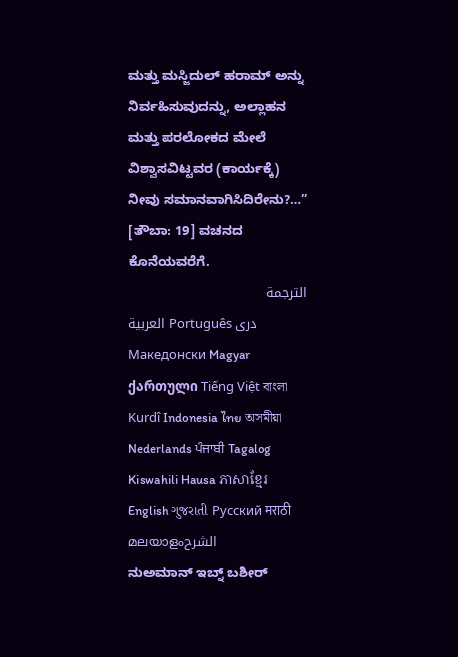ಮತ್ತು ಮಸ್ಜಿದುಲ್ ಹರಾಮ್ ಅನ್ನು ನಿರ್ವಹಿಸುವುದನ್ನು, ಅಲ್ಲಾಹನ ಮತ್ತು ಪರಲೋಕದ ಮೇಲೆ ವಿಶ್ವಾಸವಿಟ್ಟವರ (ಕಾರ್ಯಕ್ಕೆ) ನೀವು ಸಮಾನವಾಗಿಸಿದಿರೇನು?…” [ತೌಬಾ: 19] ವಚನದ ಕೊನೆಯವರೆಗೆ.
الترجمة
العربية Português دری Македонски Magyar ქართული Tiếng Việt বাংলা Kurdî Indonesia ไทย অসমীয়া Nederlands ਪੰਜਾਬੀ Tagalog Kiswahili Hausa ភាសាខ្មែរ English ગુજરાતી Русский मराठी മലയാളംالشرح
ನುಅಮಾನ್ ಇಬ್ನ್ ಬಶೀರ್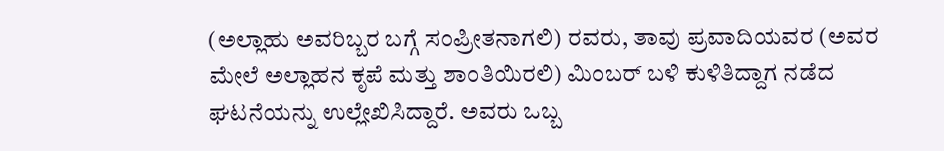(ಅಲ್ಲಾಹು ಅವರಿಬ್ಬರ ಬಗ್ಗೆ ಸಂಪ್ರೀತನಾಗಲಿ) ರವರು, ತಾವು ಪ್ರವಾದಿಯವರ (ಅವರ ಮೇಲೆ ಅಲ್ಲಾಹನ ಕೃಪೆ ಮತ್ತು ಶಾಂತಿಯಿರಲಿ) ಮಿಂಬರ್ ಬಳಿ ಕುಳಿತಿದ್ದಾಗ ನಡೆದ ಘಟನೆಯನ್ನು ಉಲ್ಲೇಖಿಸಿದ್ದಾರೆ. ಅವರು ಒಬ್ಬ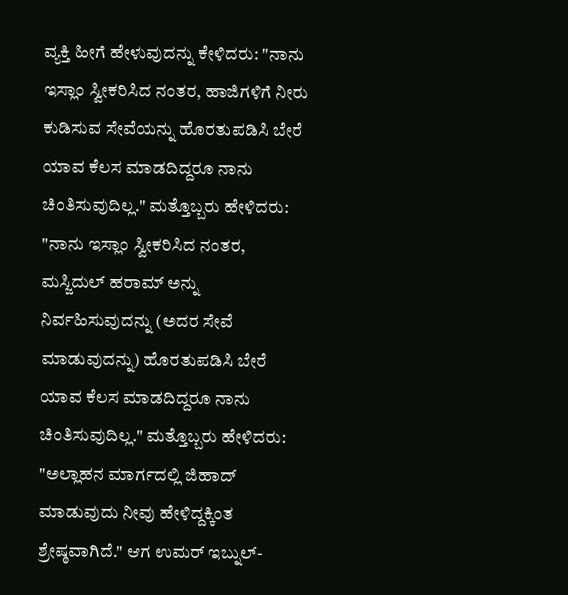ವ್ಯಕ್ತಿ ಹೀಗೆ ಹೇಳುವುದನ್ನು ಕೇಳಿದರು: "ನಾನು ಇಸ್ಲಾಂ ಸ್ವೀಕರಿಸಿದ ನಂತರ, ಹಾಜಿಗಳಿಗೆ ನೀರು ಕುಡಿಸುವ ಸೇವೆಯನ್ನು ಹೊರತುಪಡಿಸಿ ಬೇರೆ ಯಾವ ಕೆಲಸ ಮಾಡದಿದ್ದರೂ ನಾನು ಚಿಂತಿಸುವುದಿಲ್ಲ." ಮತ್ತೊಬ್ಬರು ಹೇಳಿದರು: "ನಾನು ಇಸ್ಲಾಂ ಸ್ವೀಕರಿಸಿದ ನಂತರ, ಮಸ್ಜಿದುಲ್ ಹರಾಮ್ ಅನ್ನು ನಿರ್ವಹಿಸುವುದನ್ನು (ಅದರ ಸೇವೆ ಮಾಡುವುದನ್ನು) ಹೊರತುಪಡಿಸಿ ಬೇರೆ ಯಾವ ಕೆಲಸ ಮಾಡದಿದ್ದರೂ ನಾನು ಚಿಂತಿಸುವುದಿಲ್ಲ." ಮತ್ತೊಬ್ಬರು ಹೇಳಿದರು: "ಅಲ್ಲಾಹನ ಮಾರ್ಗದಲ್ಲಿ ಜಿಹಾದ್ ಮಾಡುವುದು ನೀವು ಹೇಳಿದ್ದಕ್ಕಿಂತ ಶ್ರೇಷ್ಠವಾಗಿದೆ." ಆಗ ಉಮರ್ ಇಬ್ನುಲ್-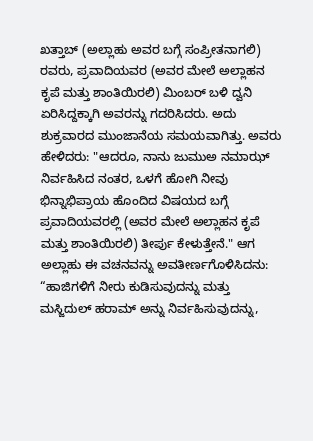ಖತ್ತಾಬ್ (ಅಲ್ಲಾಹು ಅವರ ಬಗ್ಗೆ ಸಂಪ್ರೀತನಾಗಲಿ) ರವರು, ಪ್ರವಾದಿಯವರ (ಅವರ ಮೇಲೆ ಅಲ್ಲಾಹನ ಕೃಪೆ ಮತ್ತು ಶಾಂತಿಯಿರಲಿ) ಮಿಂಬರ್ ಬಳಿ ದ್ವನಿ ಏರಿಸಿದ್ದಕ್ಕಾಗಿ ಅವರನ್ನು ಗದರಿಸಿದರು. ಅದು ಶುಕ್ರವಾರದ ಮುಂಜಾನೆಯ ಸಮಯವಾಗಿತ್ತು. ಅವರು ಹೇಳಿದರು: "ಆದರೂ, ನಾನು ಜುಮುಅ ನಮಾಝ್ ನಿರ್ವಹಿಸಿದ ನಂತರ, ಒಳಗೆ ಹೋಗಿ ನೀವು ಭಿನ್ನಾಭಿಪ್ರಾಯ ಹೊಂದಿದ ವಿಷಯದ ಬಗ್ಗೆ ಪ್ರವಾದಿಯವರಲ್ಲಿ (ಅವರ ಮೇಲೆ ಅಲ್ಲಾಹನ ಕೃಪೆ ಮತ್ತು ಶಾಂತಿಯಿರಲಿ) ತೀರ್ಪು ಕೇಳುತ್ತೇನೆ." ಆಗ ಅಲ್ಲಾಹು ಈ ವಚನವನ್ನು ಅವತೀರ್ಣಗೊಳಿಸಿದನು: “ಹಾಜಿಗಳಿಗೆ ನೀರು ಕುಡಿಸುವುದನ್ನು ಮತ್ತು ಮಸ್ಜಿದುಲ್ ಹರಾಮ್ ಅನ್ನು ನಿರ್ವಹಿಸುವುದನ್ನು,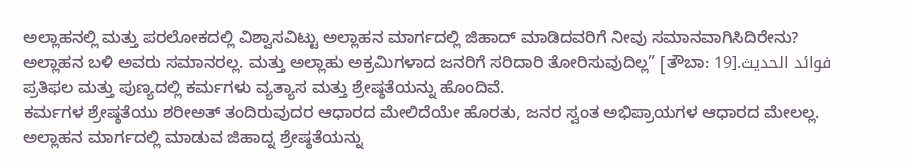ಅಲ್ಲಾಹನಲ್ಲಿ ಮತ್ತು ಪರಲೋಕದಲ್ಲಿ ವಿಶ್ವಾಸವಿಟ್ಟು ಅಲ್ಲಾಹನ ಮಾರ್ಗದಲ್ಲಿ ಜಿಹಾದ್ ಮಾಡಿದವರಿಗೆ ನೀವು ಸಮಾನವಾಗಿಸಿದಿರೇನು? ಅಲ್ಲಾಹನ ಬಳಿ ಅವರು ಸಮಾನರಲ್ಲ. ಮತ್ತು ಅಲ್ಲಾಹು ಅಕ್ರಮಿಗಳಾದ ಜನರಿಗೆ ಸರಿದಾರಿ ತೋರಿಸುವುದಿಲ್ಲ” [ತೌಬಾ: 19].فوائد الحديث
ಪ್ರತಿಫಲ ಮತ್ತು ಪುಣ್ಯದಲ್ಲಿ ಕರ್ಮಗಳು ವ್ಯತ್ಯಾಸ ಮತ್ತು ಶ್ರೇಷ್ಠತೆಯನ್ನು ಹೊಂದಿವೆ.
ಕರ್ಮಗಳ ಶ್ರೇಷ್ಠತೆಯು ಶರೀಅತ್ ತಂದಿರುವುದರ ಆಧಾರದ ಮೇಲಿದೆಯೇ ಹೊರತು, ಜನರ ಸ್ವಂತ ಅಭಿಪ್ರಾಯಗಳ ಆಧಾರದ ಮೇಲಲ್ಲ.
ಅಲ್ಲಾಹನ ಮಾರ್ಗದಲ್ಲಿ ಮಾಡುವ ಜಿಹಾದ್ನ ಶ್ರೇಷ್ಠತೆಯನ್ನು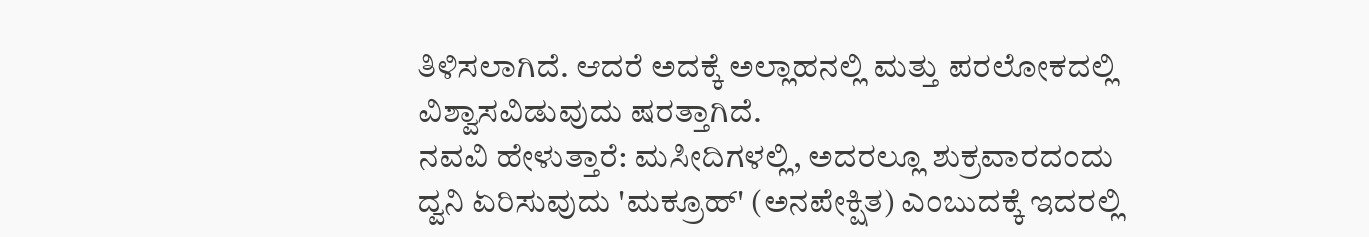ತಿಳಿಸಲಾಗಿದೆ. ಆದರೆ ಅದಕ್ಕೆ ಅಲ್ಲಾಹನಲ್ಲಿ ಮತ್ತು ಪರಲೋಕದಲ್ಲಿ ವಿಶ್ವಾಸವಿಡುವುದು ಷರತ್ತಾಗಿದೆ.
ನವವಿ ಹೇಳುತ್ತಾರೆ: ಮಸೀದಿಗಳಲ್ಲಿ, ಅದರಲ್ಲೂ ಶುಕ್ರವಾರದಂದು ದ್ವನಿ ಏರಿಸುವುದು 'ಮಕ್ರೂಹ್' (ಅನಪೇಕ್ಷಿತ) ಎಂಬುದಕ್ಕೆ ಇದರಲ್ಲಿ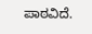ಪಾಠವಿದೆ.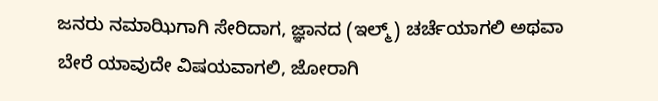ಜನರು ನಮಾಝಿಗಾಗಿ ಸೇರಿದಾಗ, ಜ್ಞಾನದ (ಇಲ್ಮ್) ಚರ್ಚೆಯಾಗಲಿ ಅಥವಾ ಬೇರೆ ಯಾವುದೇ ವಿಷಯವಾಗಲಿ, ಜೋರಾಗಿ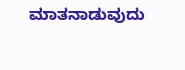ಮಾತನಾಡುವುದು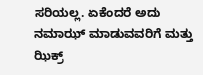ಸರಿಯಲ್ಲ. ಏಕೆಂದರೆ ಅದು ನಮಾಝ್ ಮಾಡುವವರಿಗೆ ಮತ್ತು ಝಿಕ್ರ್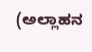(ಅಲ್ಲಾಹನ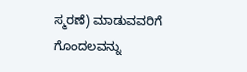ಸ್ಮರಣೆ) ಮಾಡುವವರಿಗೆ ಗೊಂದಲವನ್ನು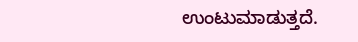ಉಂಟುಮಾಡುತ್ತದೆ.